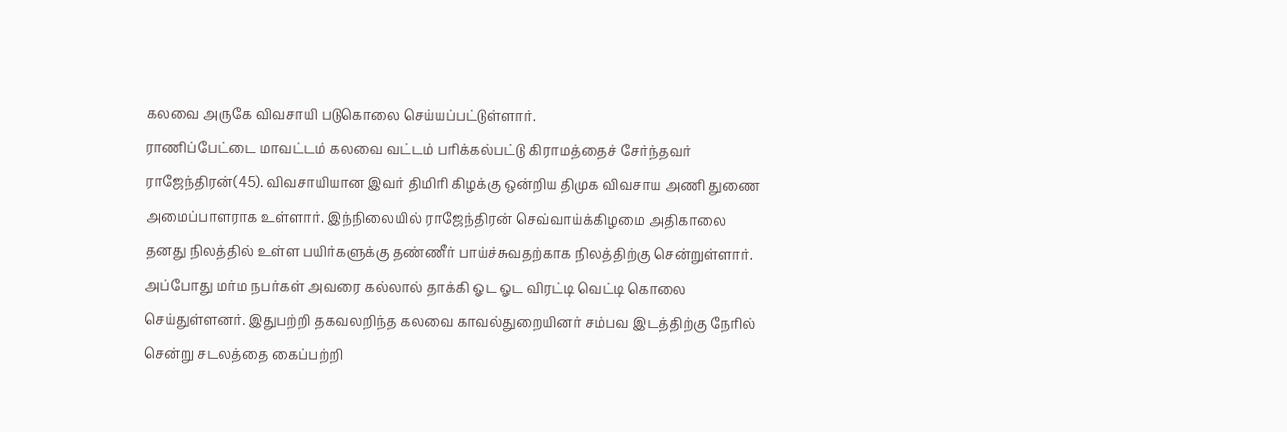கலவை அருகே விவசாயி படுகொலை செய்யப்பட்டுள்ளார்.
ராணிப்பேட்டை மாவட்டம் கலவை வட்டம் பரிக்கல்பட்டு கிராமத்தைச் சேர்ந்தவர் ராஜேந்திரன்(45). விவசாயியான இவர் திமிரி கிழக்கு ஒன்றிய திமுக விவசாய அணி துணை அமைப்பாளராக உள்ளார். இந்நிலையில் ராஜேந்திரன் செவ்வாய்க்கிழமை அதிகாலை தனது நிலத்தில் உள்ள பயிர்களுக்கு தண்ணீர் பாய்ச்சுவதற்காக நிலத்திற்கு சென்றுள்ளார்.
அப்போது மர்ம நபர்கள் அவரை கல்லால் தாக்கி ஓட ஓட விரட்டி வெட்டி கொலை செய்துள்ளனர். இதுபற்றி தகவலறிந்த கலவை காவல்துறையினர் சம்பவ இடத்திற்கு நேரில் சென்று சடலத்தை கைப்பற்றி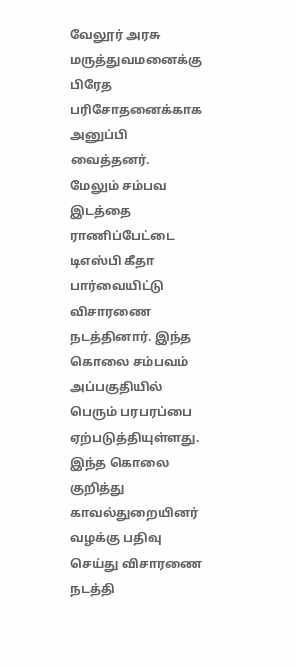வேலூர் அரசு மருத்துவமனைக்கு பிரேத பரிசோதனைக்காக அனுப்பி வைத்தனர்.
மேலும் சம்பவ இடத்தை ராணிப்பேட்டை டிஎஸ்பி கீதா பார்வையிட்டு விசாரணை நடத்தினார். இந்த கொலை சம்பவம் அப்பகுதியில் பெரும் பரபரப்பை ஏற்படுத்தியுள்ளது. இந்த கொலை குறித்து காவல்துறையினர் வழக்கு பதிவு செய்து விசாரணை நடத்தி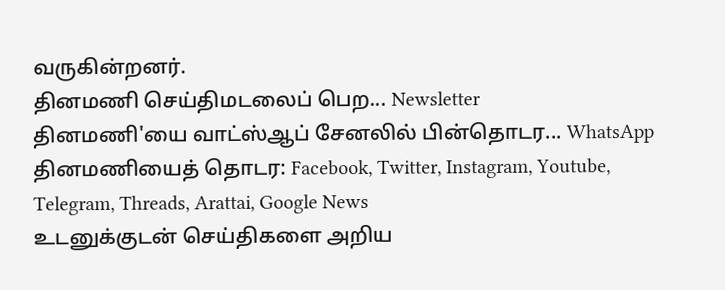வருகின்றனர்.
தினமணி செய்திமடலைப் பெற... Newsletter
தினமணி'யை வாட்ஸ்ஆப் சேனலில் பின்தொடர... WhatsApp
தினமணியைத் தொடர: Facebook, Twitter, Instagram, Youtube, Telegram, Threads, Arattai, Google News
உடனுக்குடன் செய்திகளை அறிய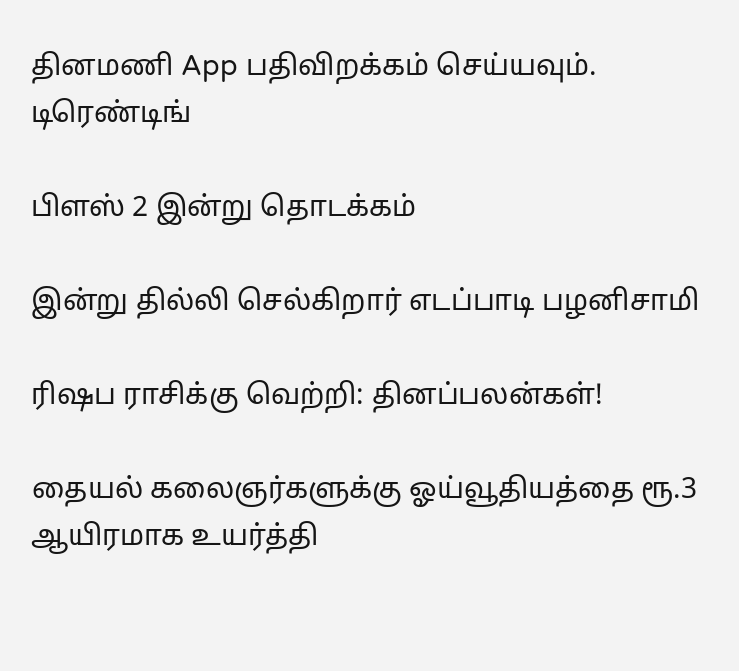தினமணி App பதிவிறக்கம் செய்யவும்.
டிரெண்டிங்

பிளஸ் 2 இன்று தொடக்கம்

இன்று தில்லி செல்கிறார் எடப்பாடி பழனிசாமி

ரிஷப ராசிக்கு வெற்றி: தினப்பலன்கள்!

தையல் கலைஞர்களுக்கு ஓய்வூதியத்தை ரூ.3 ஆயிரமாக உயர்த்தி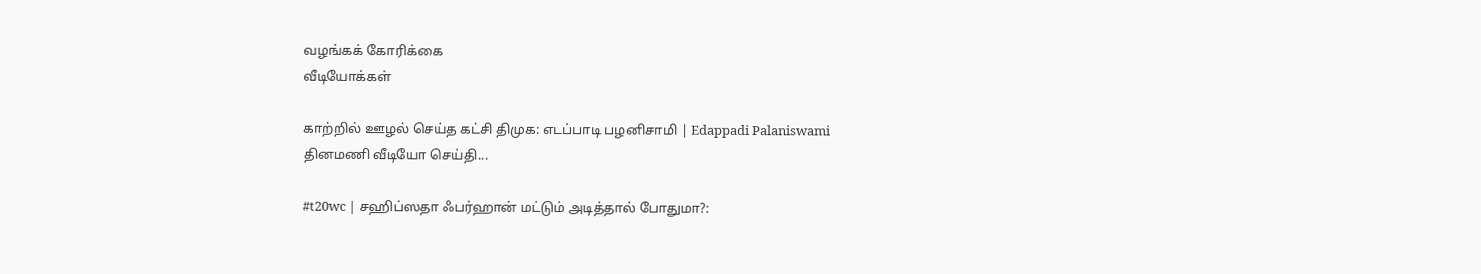வழங்கக் கோரிக்கை
வீடியோக்கள்

காற்றில் ஊழல் செய்த கட்சி திமுக: எடப்பாடி பழனிசாமி | Edappadi Palaniswami
தினமணி வீடியோ செய்தி...

#t20wc | சஹிப்ஸதா ஃபர்ஹான் மட்டும் அடித்தால் போதுமா?: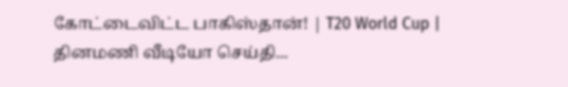கோட்டைவிட்ட பாகிஸ்தான்! | T20 World Cup |
தினமணி வீடியோ செய்தி...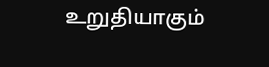உறுதியாகும்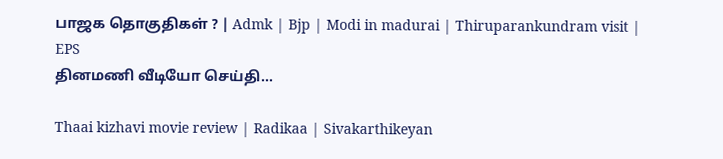பாஜக தொகுதிகள் ? | Admk | Bjp | Modi in madurai | Thiruparankundram visit | EPS
தினமணி வீடியோ செய்தி...

Thaai kizhavi movie review | Radikaa | Sivakarthikeyan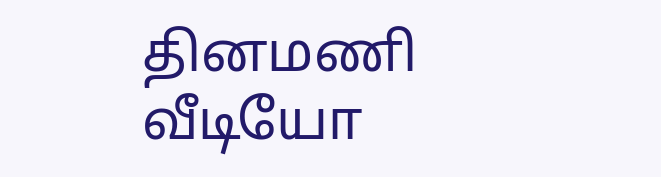தினமணி வீடியோ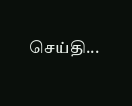செய்தி...